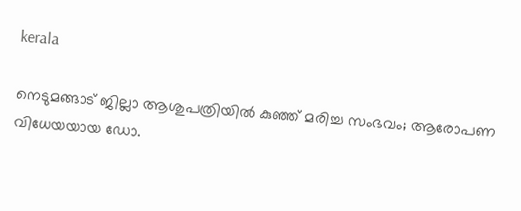kerala

നെടുമങ്ങാട് ജില്ലാ ആശുപത്രിയില്‍ കുഞ്ഞ് മരിച്ച സംഭവം; ആരോപണ വിധേയയായ ഡോ.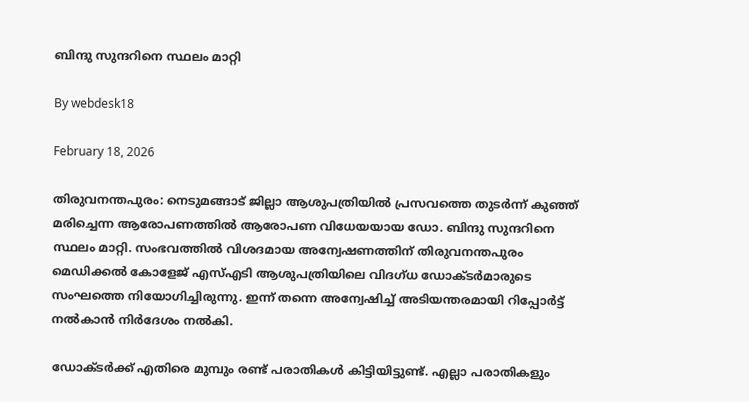ബിന്ദു സുന്ദറിനെ സ്ഥലം മാറ്റി

By webdesk18

February 18, 2026

തിരുവനന്തപുരം: നെടുമങ്ങാട് ജില്ലാ ആശുപത്രിയില്‍ പ്രസവത്തെ തുടര്‍ന്ന് കുഞ്ഞ് മരിച്ചെന്ന ആരോപണത്തില്‍ ആരോപണ വിധേയയായ ഡോ. ബിന്ദു സുന്ദറിനെ സ്ഥലം മാറ്റി. സംഭവത്തില്‍ വിശദമായ അന്വേഷണത്തിന് തിരുവനന്തപുരം മെഡിക്കല്‍ കോളേജ് എസ്എടി ആശുപത്രിയിലെ വിദഗ്ധ ഡോക്ടര്‍മാരുടെ സംഘത്തെ നിയോഗിച്ചിരുന്നു. ഇന്ന് തന്നെ അന്വേഷിച്ച് അടിയന്തരമായി റിപ്പോര്‍ട്ട് നല്‍കാന്‍ നിര്‍ദേശം നല്‍കി.

ഡോക്ടര്‍ക്ക് എതിരെ മുമ്പും രണ്ട് പരാതികള്‍ കിട്ടിയിട്ടുണ്ട്. എല്ലാ പരാതികളും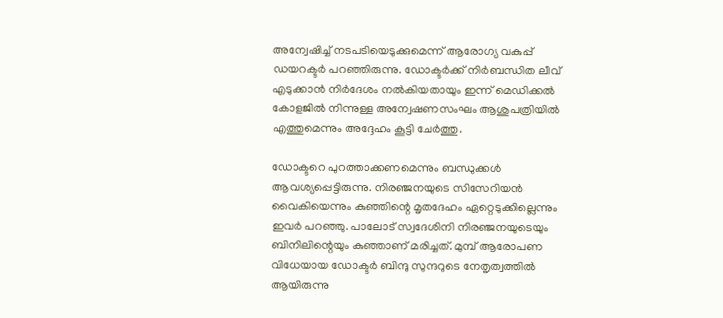അന്വേഷിച്ച് നടപടിയെടുക്കുമെന്ന് ആരോഗ്യ വകുപ്പ് ഡയറക്ടര്‍ പറഞ്ഞിരുന്നു. ഡോക്ടര്‍ക്ക് നിര്‍ബന്ധിത ലീവ് എടുക്കാന്‍ നിര്‍ദേശം നല്‍കിയതായും ഇന്ന് മെഡിക്കല്‍ കോളജില്‍ നിന്നുള്ള അന്വേഷണസംഘം ആശുപത്രിയില്‍ എത്തുമെന്നും അദ്ദേഹം കൂട്ടി ചേര്‍ത്തു.

ഡോക്ടറെ പുറത്താക്കണമെന്നും ബന്ധുക്കള്‍ ആവശ്യപ്പെട്ടിരുന്നു. നിരഞ്ജനയുടെ സിസേറിയന്‍ വൈകിയെന്നും കുഞ്ഞിന്റെ മൃതദേഹം ഏറ്റെടുക്കില്ലെന്നും ഇവര്‍ പറഞ്ഞു. പാലോട് സ്വദേശിനി നിരഞ്ജനയുടെയും ബിനിലിന്റെയും കുഞ്ഞാണ് മരിച്ചത്. മുമ്പ് ആരോപണ വിധേയായ ഡോക്ടര്‍ ബിന്ദു സുന്ദറുടെ നേതൃത്വത്തില്‍ ആയിരുന്നു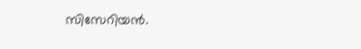സിസേറിയന്‍.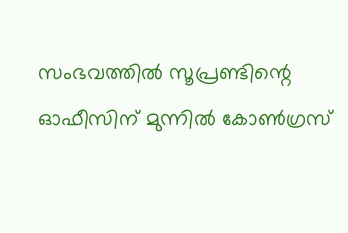സംഭവത്തില്‍ സൂപ്രണ്ടിന്റെ ഓഫീസിന് മുന്നില്‍ കോണ്‍ഗ്രസ്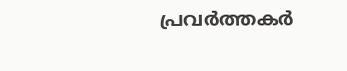പ്രവര്‍ത്തകര്‍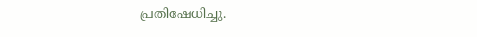പ്രതിഷേധിച്ചു.